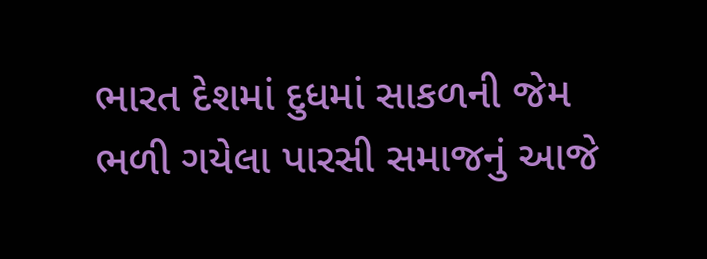ભારત દેશમાં દુધમાં સાકળની જેમ ભળી ગયેલા પારસી સમાજનું આજે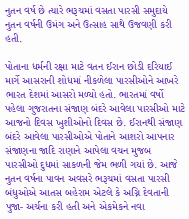નુતન વર્ષ છે ત્યારે ભરૂચમાં વસતા પારસી સમુદાયે નુતન વર્ષની ઉમંગ અને ઉત્સાહ સાથે ઉજવણી કરી હતી.

પોતાના ધર્મની રક્ષા માટે વતન ઈરાન છોડી દરિયાઈ માર્ગે આસરાની શોધમાં નીકળેલા પારસીઓને આખરે ભારત દેશમાં આસરો મળ્યો હતો. ભારતમાં વર્ષો પહેલા ગુજરાતના સંજાણ બંદરે આવેલા પારસીઓ માટે આજનો દિવસ ખુશીઓનો દિવસ છે. ઈરાનથી સંજાણ બંદરે આવેલા પારસીઓએ પોતાને આશરો આપનાર સંજાણના જાદિ રાણાને આપેલા વચન મુજબ પારસીઓ દુધમાં સાકળની જેમ ભળી ગયાં છે. આજે નુતન વર્ષના પાવન અવસરે ભરૂચમાં વસતા પારસી બંધુઓએ આતસ બહેરામ એટલે કે અગ્નિ દેવતાની પુજા- અર્ચના કરી હતી અને એકમેકને નવા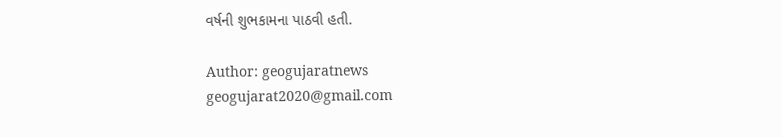વર્ષની શુભકામના પાઠવી હતી.

Author: geogujaratnews
geogujarat2020@gmail.com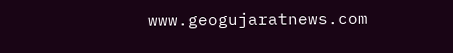www.geogujaratnews.com